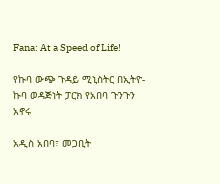Fana: At a Speed of Life!

የኩባ ውጭ ጉዳይ ሚኒስትር በኢትዮ- ኩባ ወዳጅነት ፓርክ የአበባ ጉንጉን አኖሩ

አዲስ አበባ፣ መጋቢት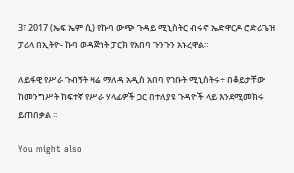3፣ 2017 (ኤፍ ኤም ሲ) የኩባ ውጭ ጉዳይ ሚኒስትር ብሩኖ ኤድዋርዶ ሮድሪጌዝ ፓሪላ በኢትዮ- ኩባ ወዳጅነት ፓርክ የአበባ ጉንጉን አኑረዋል።

ለይፋዊ የሥራ ጉብኝት ዛሬ ማለዳ አዲስ አበባ የገቡት ሚኒስትሩ÷ በቆይታቸው ከመንግሥት ከፍተኛ የሥራ ሃላፊዎች ጋር በተለያዩ ጉዳዮች ላይ እንደሚመክሩ ይጠበቃል ፡፡

You might also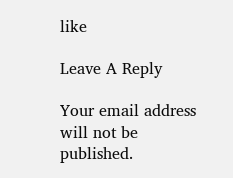like

Leave A Reply

Your email address will not be published.